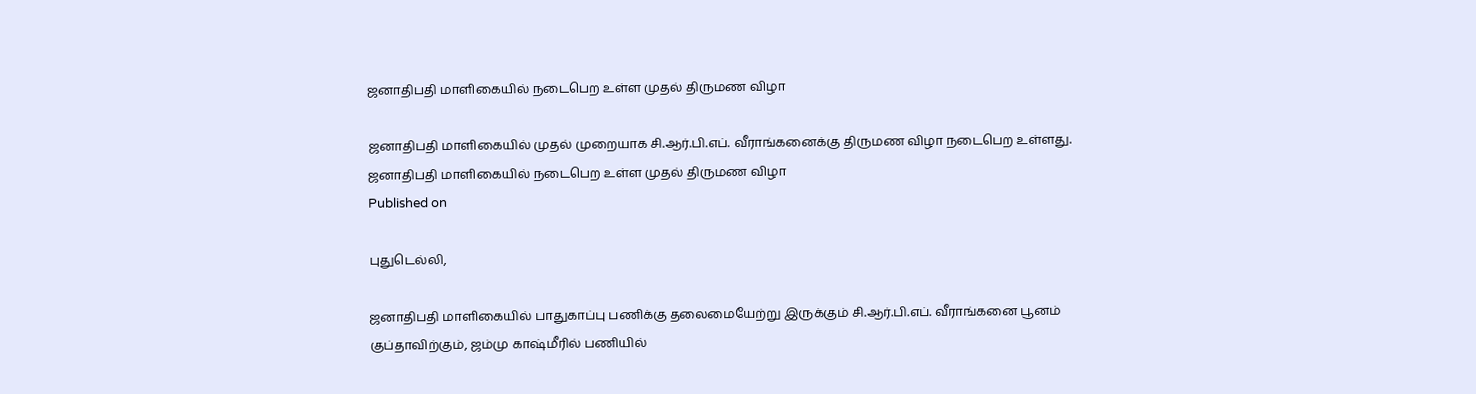ஜனாதிபதி மாளிகையில் நடைபெற உள்ள முதல் திருமண விழா

ஜனாதிபதி மாளிகையில் முதல் முறையாக சி.ஆர்.பி.எப். வீராங்கனைக்கு திருமண விழா நடைபெற உள்ளது.
ஜனாதிபதி மாளிகையில் நடைபெற உள்ள முதல் திருமண விழா
Published on

புதுடெல்லி,

ஜனாதிபதி மாளிகையில் பாதுகாப்பு பணிக்கு தலைமையேற்று இருக்கும் சி.ஆர்.பி.எப். வீராங்கனை பூனம் குப்தாவிற்கும், ஜம்மு காஷ்மீரில் பணியில்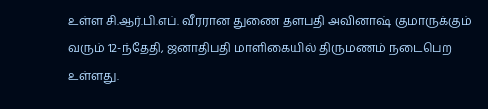உள்ள சி.ஆர்.பி.எப். வீரரான துணை தளபதி அவினாஷ் குமாருக்கும் வரும் 12-ந்தேதி, ஜனாதிபதி மாளிகையில் திருமணம் நடைபெற உள்ளது.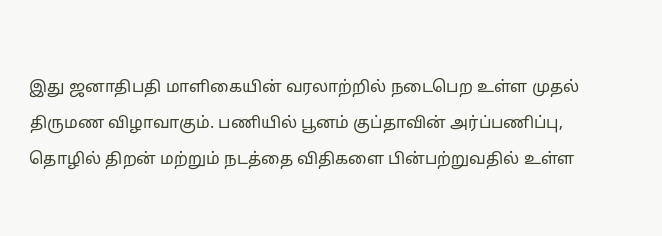இது ஜனாதிபதி மாளிகையின் வரலாற்றில் நடைபெற உள்ள முதல் திருமண விழாவாகும். பணியில் பூனம் குப்தாவின் அர்ப்பணிப்பு, தொழில் திறன் மற்றும் நடத்தை விதிகளை பின்பற்றுவதில் உள்ள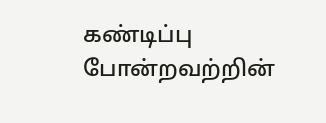கண்டிப்பு போன்றவற்றின்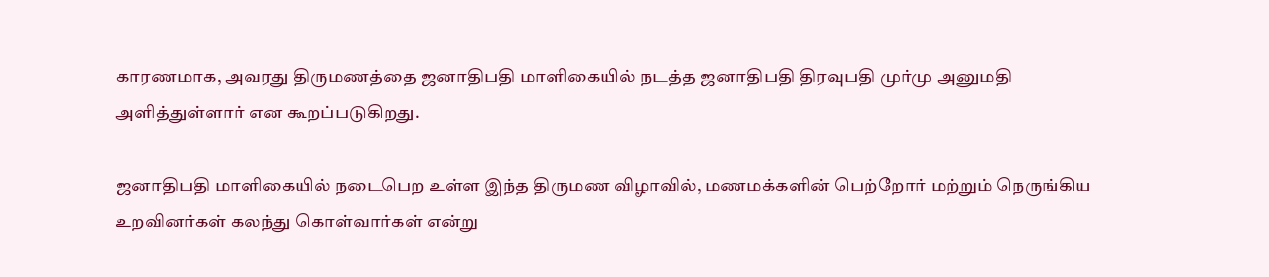காரணமாக, அவரது திருமணத்தை ஜனாதிபதி மாளிகையில் நடத்த ஜனாதிபதி திரவுபதி முர்மு அனுமதி அளித்துள்ளார் என கூறப்படுகிறது.

ஜனாதிபதி மாளிகையில் நடைபெற உள்ள இந்த திருமண விழாவில், மணமக்களின் பெற்றோர் மற்றும் நெருங்கிய உறவினர்கள் கலந்து கொள்வார்கள் என்று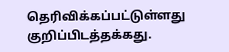தெரிவிக்கப்பட்டுள்ளது குறிப்பிடத்தக்கது.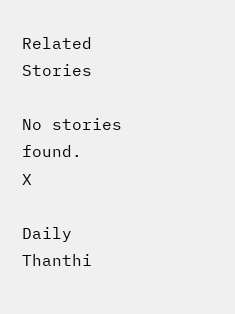Related Stories

No stories found.
X

Daily Thanthi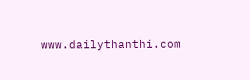www.dailythanthi.com